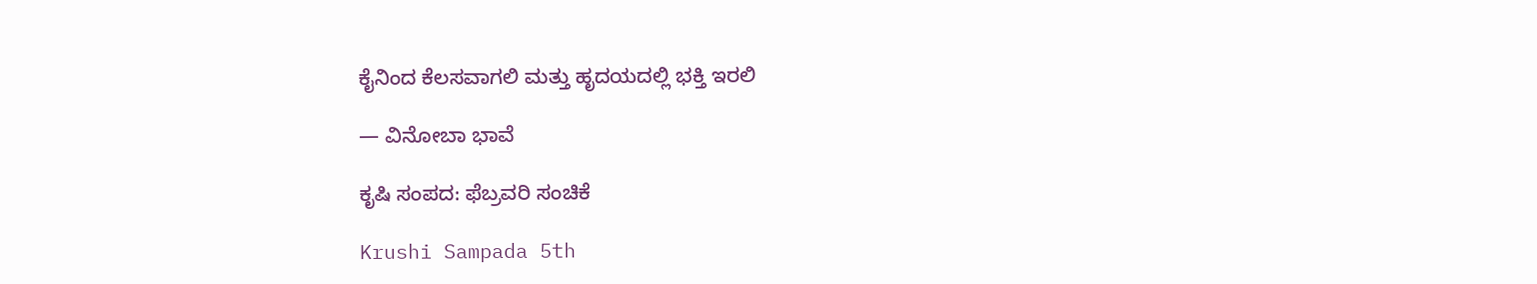ಕೈನಿಂದ ಕೆಲಸವಾಗಲಿ ಮತ್ತು ಹೃದಯದಲ್ಲಿ ಭಕ್ತಿ ಇರಲಿ

— ವಿನೋಬಾ ಭಾವೆ

ಕೃಷಿ ಸಂಪದ: ಫೆಬ್ರವರಿ ಸಂಚಿಕೆ

Krushi Sampada 5th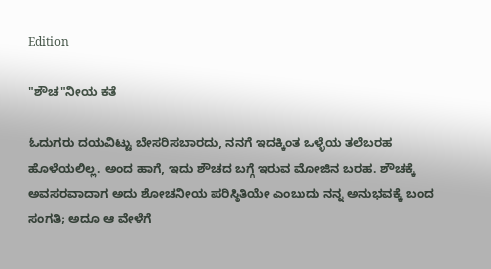Edition

"ಶೌಚ"ನೀಯ ಕತೆ

ಓದುಗರು ದಯವಿಟ್ಟು ಬೇಸರಿಸಬಾರದು, ನನಗೆ ಇದಕ್ಕಿಂತ ಒಳ್ಳೆಯ ತಲೆಬರಹ ಹೊಳೆಯಲಿಲ್ಲ. ಅಂದ ಹಾಗೆ, ಇದು ಶೌಚದ ಬಗ್ಗೆ ಇರುವ ಮೋಜಿನ ಬರಹ. ಶೌಚಕ್ಕೆ ಅವಸರವಾದಾಗ ಅದು ಶೋಚನೀಯ ಪರಿಸ್ಠಿತಿಯೇ ಎಂಬುದು ನನ್ನ ಅನುಭವಕ್ಕೆ ಬಂದ ಸಂಗತಿ; ಅದೂ ಆ ವೇಳೆಗೆ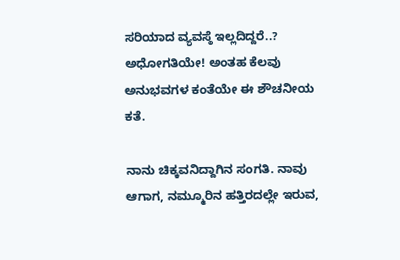ಸರಿಯಾದ ವ್ಯವಸ್ಠೆ ಇಲ್ಲದಿದ್ದರೆ..? ಅಧೋಗತಿಯೇ! ಅಂತಹ ಕೆಲವು ಅನುಭವಗಳ ಕಂತೆಯೇ ಈ ಶೌಚನೀಯ ಕತೆ.

ನಾನು ಚಿಕ್ಕವನಿದ್ದಾಗಿನ ಸಂಗತಿ. ನಾವು ಆಗಾಗ, ನಮ್ಮೂರಿನ ಹತ್ತಿರದಲ್ಲೇ ಇರುವ,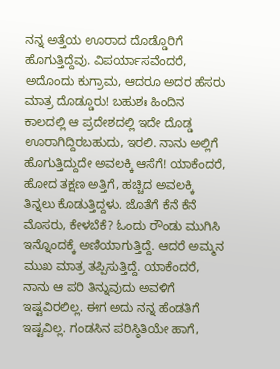ನನ್ನ ಅತ್ತೆಯ ಊರಾದ ದೊಡ್ಡೊರಿಗೆ ಹೊಗುತ್ತಿದ್ದೆವು. ವಿಪರ್ಯಾಸವೆಂದರೆ, ಅದೊಂದು ಕುಗ್ರಾಮ, ಆದರೂ ಅದರ ಹೆಸರು ಮಾತ್ರ ದೊಡ್ಡೂರು! ಬಹುಶಃ ಹಿಂದಿನ ಕಾಲದಲ್ಲಿ ಆ ಪ್ರದೇಶದಲ್ಲಿ ಇದೇ ದೊಡ್ಡ ಊರಾಗಿದ್ದಿರಬಹುದು, ಇರಲಿ. ನಾನು ಅಲ್ಲಿಗೆ ಹೊಗುತ್ತಿದ್ದುದೇ ಅವಲಕ್ಕಿ ಆಸೆಗೆ! ಯಾಕೆಂದರೆ, ಹೋದ ತಕ್ಷಣ ಅತ್ತಿಗೆ, ಹಚ್ಚಿದ ಅವಲಕ್ಕಿ ತಿನ್ನಲು ಕೊಡುತ್ತಿದ್ದಳು. ಜೊತೆಗೆ ಕೆನೆ ಕೆನೆ ಮೊಸರು, ಕೇಳಬೆಕೆ? ಓಂದು ರೌಂಡು ಮುಗಿಸಿ ಇನ್ನೊಂದಕ್ಕೆ ಅಣಿಯಾಗುತ್ತಿದ್ದೆ. ಆದರೆ ಅಮ್ಮನ ಮುಖ ಮಾತ್ರ ತಪ್ಪಿಸುತ್ತಿದ್ದೆ. ಯಾಕೆಂದರೆ, ನಾನು ಆ ಪರಿ ತಿನ್ನುವುದು ಅವಳಿಗೆ ಇಷ್ಟವಿರಲಿಲ್ಲ. ಈಗ ಅದು ನನ್ನ ಹೆಂಡತಿಗೆ ಇಷ್ಟವಿಲ್ಲ. ಗಂಡಸಿನ ಪರಿಸ್ಠಿತಿಯೇ ಹಾಗೆ,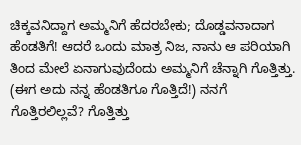ಚಿಕ್ಕವನಿದ್ದಾಗ ಅಮ್ಮನಿಗೆ ಹೆದರಬೇಕು; ದೊಡ್ಡವನಾದಾಗ ಹೆಂಡತಿಗೆ! ಆದರೆ ಒಂದು ಮಾತ್ರ ನಿಜ, ನಾನು ಆ ಪರಿಯಾಗಿ ತಿಂದ ಮೇಲೆ ಏನಾಗುವುದೆಂದು ಅಮ್ಮನಿಗೆ ಚೆನ್ನಾಗಿ ಗೊತ್ತಿತ್ತು. (ಈಗ ಅದು ನನ್ನ ಹೆಂಡತಿಗೂ ಗೊತ್ತಿದೆ!) ನನಗೆ ಗೊತ್ತಿರಲಿಲ್ಲವೆ? ಗೊತ್ತಿತ್ತು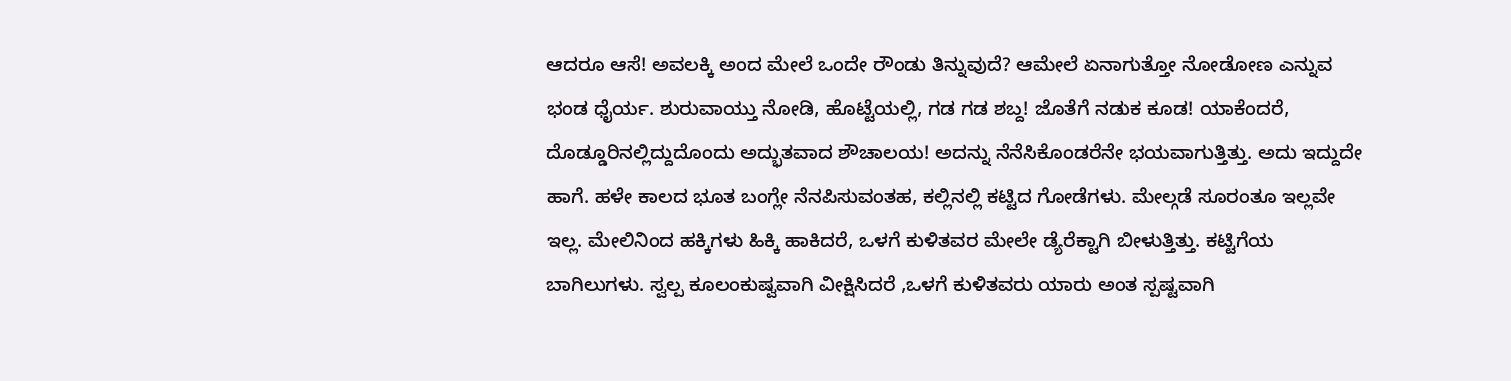ಆದರೂ ಆಸೆ! ಅವಲಕ್ಕಿ ಅಂದ ಮೇಲೆ ಒಂದೇ ರೌಂಡು ತಿನ್ನುವುದೆ? ಆಮೇಲೆ ಏನಾಗುತ್ತೋ ನೋಡೋಣ ಎನ್ನುವ ಭಂಡ ಧೈರ್ಯ. ಶುರುವಾಯ್ತು ನೋಡಿ, ಹೊಟ್ಟೆಯಲ್ಲಿ, ಗಡ ಗಡ ಶಬ್ದ! ಜೊತೆಗೆ ನಡುಕ ಕೂಡ! ಯಾಕೆಂದರೆ, ದೊಡ್ಡೂರಿನಲ್ಲಿದ್ದುದೊಂದು ಅದ್ಭುತವಾದ ಶೌಚಾಲಯ! ಅದನ್ನು ನೆನೆಸಿಕೊಂಡರೆನೇ ಭಯವಾಗುತ್ತಿತ್ತು. ಅದು ಇದ್ದುದೇ ಹಾಗೆ. ಹಳೇ ಕಾಲದ ಭೂತ ಬಂಗ್ಲೇ ನೆನಪಿಸುವಂತಹ, ಕಲ್ಲಿನಲ್ಲಿ ಕಟ್ಟಿದ ಗೋಡೆಗಳು. ಮೇಲ್ಗಡೆ ಸೂರಂತೂ ಇಲ್ಲವೇ ಇಲ್ಲ. ಮೇಲಿನಿಂದ ಹಕ್ಕಿಗಳು ಹಿಕ್ಕಿ ಹಾಕಿದರೆ, ಒಳಗೆ ಕುಳಿತವರ ಮೇಲೇ ಡ್ಯೆರೆಕ್ಟಾಗಿ ಬೀಳುತ್ತಿತ್ತು. ಕಟ್ಟಿಗೆಯ ಬಾಗಿಲುಗಳು. ಸ್ವಲ್ಪ ಕೂಲಂಕುಷ್ವವಾಗಿ ವೀಕ್ಷಿಸಿದರೆ ,ಒಳಗೆ ಕುಳಿತವರು ಯಾರು ಅಂತ ಸ್ಪಷ್ಟವಾಗಿ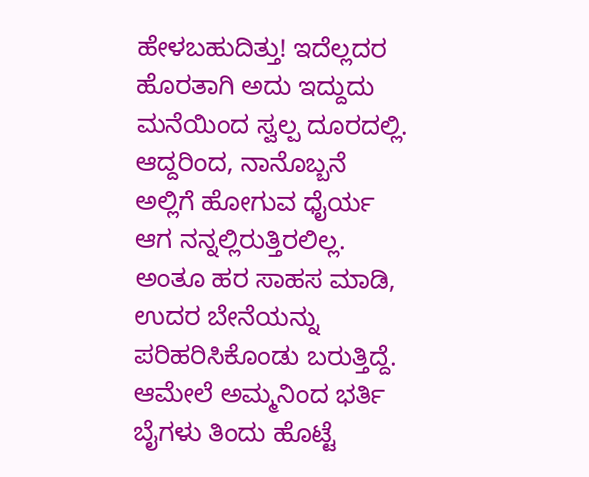ಹೇಳಬಹುದಿತ್ತು! ಇದೆಲ್ಲದರ ಹೊರತಾಗಿ ಅದು ಇದ್ದುದು ಮನೆಯಿಂದ ಸ್ವಲ್ಪ ದೂರದಲ್ಲಿ. ಆದ್ದರಿಂದ, ನಾನೊಬ್ಬನೆ ಅಲ್ಲಿಗೆ ಹೋಗುವ ಧೈರ್ಯ ಆಗ ನನ್ನಲ್ಲಿರುತ್ತಿರಲಿಲ್ಲ. ಅಂತೂ ಹರ ಸಾಹಸ ಮಾಡಿ, ಉದರ ಬೇನೆಯನ್ನು ಪರಿಹರಿಸಿಕೊಂಡು ಬರುತ್ತಿದ್ದೆ. ಆಮೇಲೆ ಅಮ್ಮನಿಂದ ಭರ್ತಿ ಬೈಗಳು ತಿಂದು ಹೊಟ್ಟೆ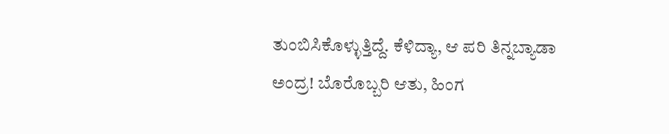ತುಂಬಿಸಿಕೊಳ್ಳುತ್ತಿದ್ದೆ. ಕೆಳಿದ್ಯಾ, ಆ ಪರಿ ತಿನ್ನಬ್ಯಾಡಾ ಅಂದ್ರ! ಬೊರೊಬ್ಬರಿ ಆತು, ಹಿಂಗ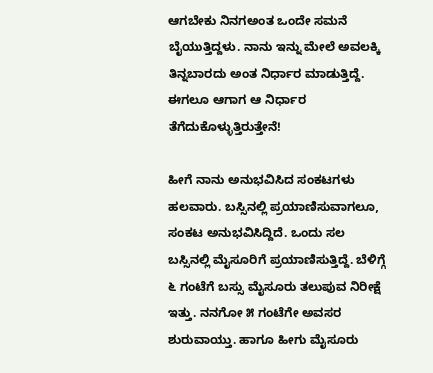ಆಗಬೇಕು ನಿನಗಅಂತ ಒಂದೇ ಸಮನೆ ಬೈಯುತ್ತಿದ್ದಳು. ನಾನು ಇನ್ನು ಮೇಲೆ ಅವಲಕ್ಕಿ ತಿನ್ನಬಾರದು ಅಂತ ನಿರ್ಧಾರ ಮಾಡುತ್ತಿದ್ದೆ. ಈಗಲೂ ಆಗಾಗ ಆ ನಿರ್ಧಾರ ತೆಗೆದುಕೊಳ್ಳುತ್ತಿರುತ್ತೇನೆ!

ಹೀಗೆ ನಾನು ಅನುಭವಿಸಿದ ಸಂಕಟಗಳು ಹಲವಾರು. ಬಸ್ಸಿನಲ್ಲಿ ಪ್ರಯಾಣಿಸುವಾಗಲೂ, ಸಂಕಟ ಅನುಭವಿಸಿದ್ದಿದೆ. ಒಂದು ಸಲ ಬಸ್ಸಿನಲ್ಲಿ ಮೈಸೂರಿಗೆ ಪ್ರಯಾಣಿಸುತ್ತಿದ್ದೆ. ಬೆಳಿಗ್ಗೆ ೬ ಗಂಟೆಗೆ ಬಸ್ಸು ಮೈಸೂರು ತಲುಪುವ ನಿರೀಕ್ಷೆ ಇತ್ತು. ನನಗೋ ೫ ಗಂಟೆಗೇ ಅವಸರ ಶುರುವಾಯ್ತು. ಹಾಗೂ ಹೀಗು ಮೈಸೂರು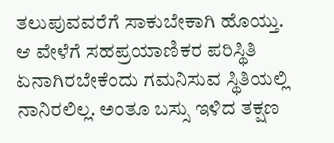ತಲುಪುವವರೆಗೆ ಸಾಕುಬೇಕಾಗಿ ಹೊಯ್ತು. ಆ ವೇಳೆಗೆ ಸಹಪ್ರಯಾಣಿಕರ ಪರಿಸ್ಥಿತಿ ಏನಾಗಿರಬೇಕೆಂದು ಗಮನಿಸುವ ಸ್ಥಿತಿಯಲ್ಲಿ ನಾನಿರಲಿಲ್ಲ. ಅಂತೂ ಬಸ್ಸು ಇಳಿದ ತಕ್ಷಣ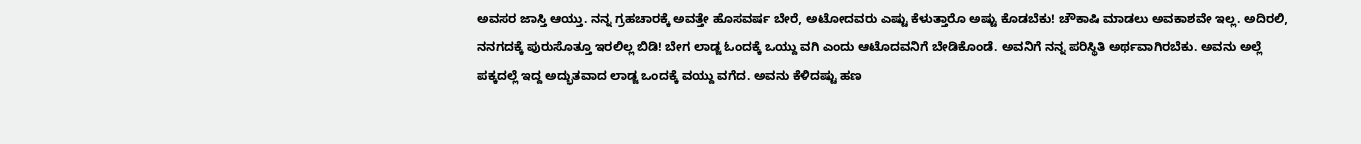ಅವಸರ ಜಾಸ್ತಿ ಆಯ್ತು. ನನ್ನ ಗ್ರಹಚಾರಕ್ಕೆ ಅವತ್ತೇ ಹೊಸವರ್ಷ ಬೇರೆ, ಅಟೋದವರು ಎಷ್ಟು ಕೆಳುತ್ತಾರೊ ಅಷ್ಟು ಕೊಡಬೆಕು! ಚೌಕಾಷಿ ಮಾಡಲು ಅವಕಾಶವೇ ಇಲ್ಲ. ಅದಿರಲಿ, ನನಗದಕ್ಕೆ ಪುರುಸೊತ್ತೂ ಇರಲಿಲ್ಲ ಬಿಡಿ! ಬೇಗ ಲಾಡ್ಜ ಓಂದಕ್ಕೆ ಒಯ್ದು ವಗಿ ಎಂದು ಆಟೊದವನಿಗೆ ಬೇಡಿಕೊಂಡೆ. ಅವನಿಗೆ ನನ್ನ ಪರಿಸ್ಥಿತಿ ಅರ್ಥವಾಗಿರಬೆಕು. ಅವನು ಅಲ್ಲೆ ಪಕ್ಕದಲ್ಲೆ ಇದ್ದ ಅದ್ಭುತವಾದ ಲಾಡ್ಜ ಒಂದಕ್ಕೆ ವಯ್ದು ವಗೆದ. ಅವನು ಕೆಳಿದಷ್ಟು ಹಣ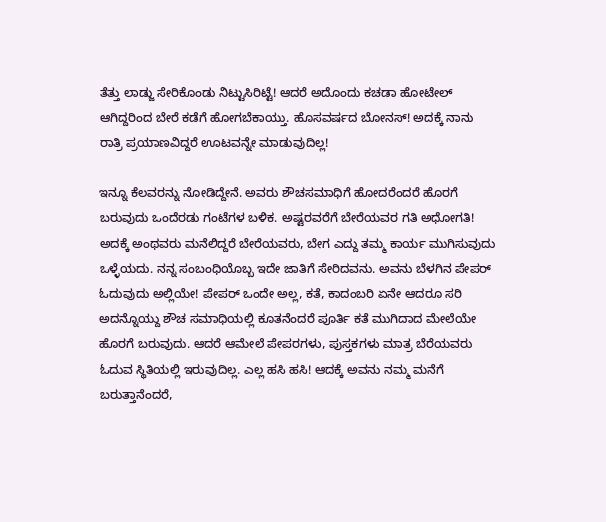ತೆತ್ತು ಲಾಡ್ಜು ಸೇರಿಕೊಂಡು ನಿಟ್ಟುಸಿರಿಟ್ಟೆ! ಆದರೆ ಅದೊಂದು ಕಚಡಾ ಹೋಟೇಲ್ ಆಗಿದ್ದರಿಂದ ಬೇರೆ ಕಡೆಗೆ ಹೋಗಬೆಕಾಯ್ತು. ಹೊಸವರ್ಷದ ಬೋನಸ್! ಅದಕ್ಕೆ ನಾನು ರಾತ್ರಿ ಪ್ರಯಾಣವಿದ್ದರೆ ಊಟವನ್ನೇ ಮಾಡುವುದಿಲ್ಲ!

ಇನ್ನೂ ಕೆಲವರನ್ನು ನೋಡಿದ್ದೇನೆ. ಅವರು ಶೌಚಸಮಾಧಿಗೆ ಹೋದರೆಂದರೆ ಹೊರಗೆ ಬರುವುದು ಒಂದೆರಡು ಗಂಟೆಗಳ ಬಳಿಕ. ಅಷ್ಟರವರೆಗೆ ಬೇರೆಯವರ ಗತಿ ಅಧೋಗತಿ! ಅದಕ್ಕೆ ಅಂಥವರು ಮನೆಲಿದ್ದರೆ ಬೇರೆಯವರು, ಬೇಗ ಎದ್ದು ತಮ್ಮ ಕಾರ್ಯ ಮುಗಿಸುವುದು ಒಳ್ಳೆಯದು. ನನ್ನ ಸಂಬಂಧಿಯೊಬ್ಬ ಇದೇ ಜಾತಿಗೆ ಸೇರಿದವನು. ಅವನು ಬೆಳಗಿನ ಪೇಪರ್ ಓದುವುದು ಅಲ್ಲಿಯೇ! ಪೇಪರ್ ಒಂದೇ ಅಲ್ಲ, ಕತೆ, ಕಾದಂಬರಿ ಏನೇ ಆದರೂ ಸರಿ ಅದನ್ನೊಯ್ದು ಶೌಚ ಸಮಾಧಿಯಲ್ಲಿ ಕೂತನೆಂದರೆ ಪೂರ್ತಿ ಕತೆ ಮುಗಿದಾದ ಮೇಲೆಯೇ ಹೊರಗೆ ಬರುವುದು. ಆದರೆ ಆಮೇಲೆ ಪೇಪರಗಳು, ಪುಸ್ತಕಗಳು ಮಾತ್ರ ಬೆರೆಯವರು ಓದುವ ಸ್ಥಿತಿಯಲ್ಲಿ ಇರುವುದಿಲ್ಲ. ಎಲ್ಲ ಹಸಿ ಹಸಿ! ಆದಕ್ಕೆ ಅವನು ನಮ್ಮ ಮನೆಗೆ ಬರುತ್ತಾನೆಂದರೆ,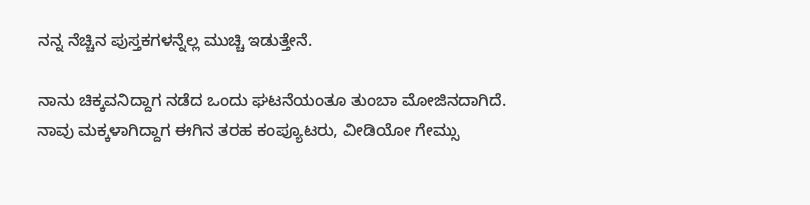ನನ್ನ ನೆಚ್ಚಿನ ಪುಸ್ತಕಗಳನ್ನೆಲ್ಲ ಮುಚ್ಚಿ ಇಡುತ್ತೇನೆ.

ನಾನು ಚಿಕ್ಕವನಿದ್ದಾಗ ನಡೆದ ಒಂದು ಘಟನೆಯಂತೂ ತುಂಬಾ ಮೋಜಿನದಾಗಿದೆ. ನಾವು ಮಕ್ಕಳಾಗಿದ್ದಾಗ ಈಗಿನ ತರಹ ಕಂಪ್ಯೂಟರು, ವೀಡಿಯೋ ಗೇಮ್ಸು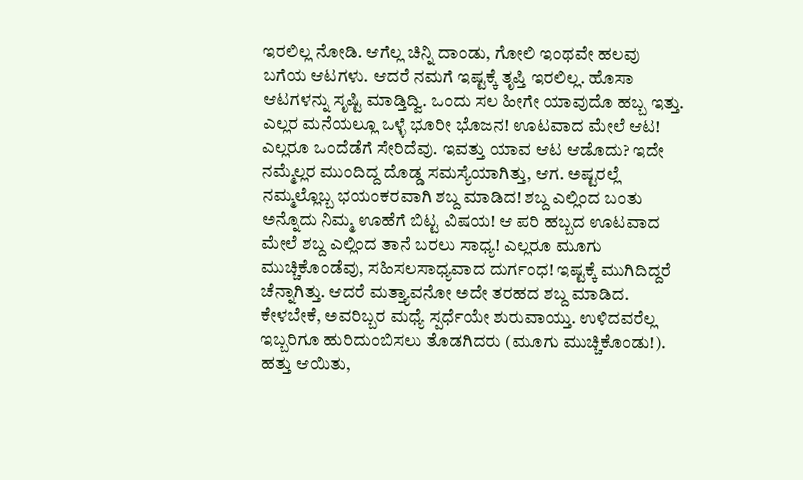ಇರಲಿಲ್ಲ ನೋಡಿ. ಆಗೆಲ್ಲ ಚಿನ್ನಿ ದಾಂಡು, ಗೋಲಿ ಇಂಥವೇ ಹಲವು ಬಗೆಯ ಆಟಗಳು. ಆದರೆ ನಮಗೆ ಇಷ್ಟಕ್ಕೆ ತೃಪ್ತಿ ಇರಲಿಲ್ಲ. ಹೊಸಾ ಆಟಗಳನ್ನು ಸೃಷ್ಟಿ ಮಾಡ್ತಿದ್ವಿ. ಒಂದು ಸಲ ಹೀಗೇ ಯಾವುದೊ ಹಬ್ಬ ಇತ್ತು. ಎಲ್ಲರ ಮನೆಯಲ್ಲೂ ಒಳ್ಳೆ ಭೂರೀ ಭೊಜನ! ಊಟವಾದ ಮೇಲೆ ಆಟ! ಎಲ್ಲರೂ ಒಂದೆಡೆಗೆ ಸೇರಿದೆವು. ಇವತ್ತು ಯಾವ ಆಟ ಆಡೊದು? ಇದೇ ನಮ್ಮೆಲ್ಲರ ಮುಂದಿದ್ದ ದೊಡ್ಡ ಸಮಸ್ಯೆಯಾಗಿತ್ತು, ಆಗ. ಅಷ್ಟರಲ್ಲೆ ನಮ್ಮಲ್ಲೊಬ್ಬ ಭಯಂಕರವಾಗಿ ಶಬ್ದ ಮಾಡಿದ! ಶಬ್ದ ಎಲ್ಲಿಂದ ಬಂತು ಅನ್ನೊದು ನಿಮ್ಮ ಊಹೆಗೆ ಬಿಟ್ಟ ವಿಷಯ! ಆ ಪರಿ ಹಬ್ಬದ ಊಟವಾದ ಮೇಲೆ ಶಬ್ದ ಎಲ್ಲಿಂದ ತಾನೆ ಬರಲು ಸಾಧ್ಯ! ಎಲ್ಲರೂ ಮೂಗು ಮುಚ್ಚಿಕೊಂಡೆವು, ಸಹಿಸಲಸಾಧ್ಯವಾದ ದುರ್ಗಂಧ! ಇಷ್ಟಕ್ಕೆ ಮುಗಿದಿದ್ದರೆ ಚೆನ್ನಾಗಿತ್ತು. ಆದರೆ ಮತ್ತ್ಯಾವನೋ ಅದೇ ತರಹದ ಶಬ್ದ ಮಾಡಿದ. ಕೇಳಬೇಕೆ, ಅವರಿಬ್ಬರ ಮಧ್ಯೆ ಸ್ಪರ್ಧೆಯೇ ಶುರುವಾಯ್ತು. ಉಳಿದವರೆಲ್ಲ ಇಬ್ಬರಿಗೂ ಹುರಿದುಂಬಿಸಲು ತೊಡಗಿದರು (ಮೂಗು ಮುಚ್ಚಿಕೊಂಡು!). ಹತ್ತು ಆಯಿತು,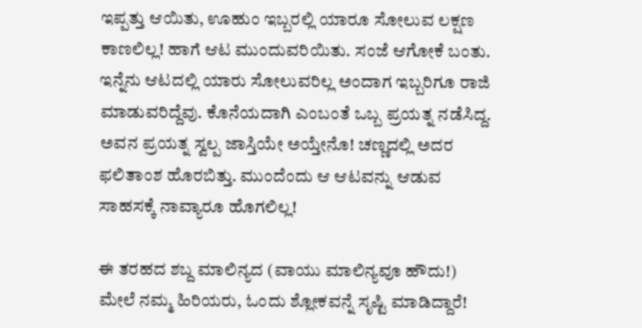ಇಪ್ಪತ್ತು ಆಯಿತು, ಊಹುಂ ಇಬ್ಬರಲ್ಲಿ ಯಾರೂ ಸೋಲುವ ಲಕ್ಷಣ ಕಾಣಲಿಲ್ಲ! ಹಾಗೆ ಆಟ ಮುಂದುವರಿಯಿತು. ಸಂಜೆ ಆಗೋಕೆ ಬಂತು. ಇನ್ನೆನು ಆಟದಲ್ಲಿ ಯಾರು ಸೋಲುವರಿಲ್ಲ ಅಂದಾಗ ಇಬ್ಬರಿಗೂ ರಾಜಿ ಮಾಡುವರಿದ್ದೆವು. ಕೊನೆಯದಾಗಿ ಎಂಬಂತೆ ಒಬ್ಬ ಪ್ರಯತ್ನ ನಡೆಸಿದ್ದ. ಅವನ ಪ್ರಯತ್ನ ಸ್ವಲ್ಪ ಜಾಸ್ತಿಯೇ ಅಯ್ತೇನೊ! ಚಣ್ಣದಲ್ಲಿ ಅದರ ಫಲಿತಾಂಶ ಹೊರಬಿತ್ತು. ಮುಂದೆಂದು ಆ ಆಟವನ್ನು ಆಡುವ ಸಾಹಸಕ್ಕೆ ನಾವ್ಯಾರೂ ಹೊಗಲಿಲ್ಲ!

ಈ ತರಹದ ಶಬ್ದ ಮಾಲಿನ್ಯದ (ವಾಯು ಮಾಲಿನ್ಯವೂ ಹೌದು!) ಮೇಲೆ ನಮ್ಮ ಹಿರಿಯರು, ಓಂದು ಶ್ಲೋಕವನ್ನೆ ಸೃಷ್ಟಿ ಮಾಡಿದ್ದಾರೆ!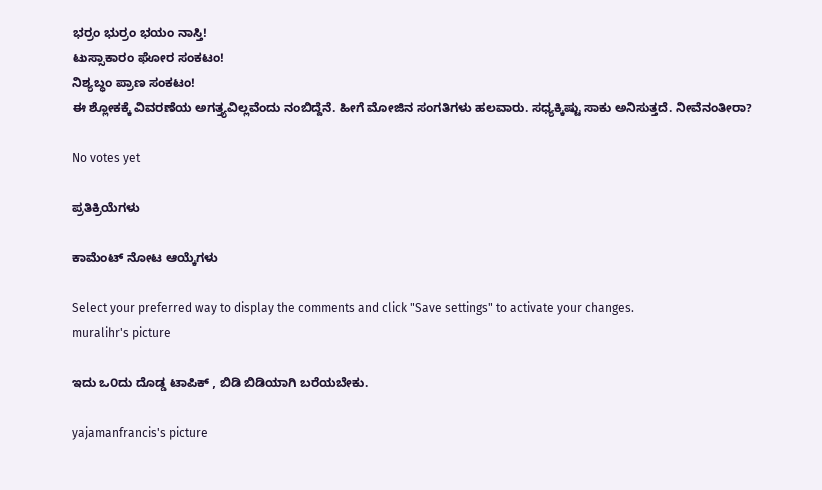ಭರ್ರಂ ಭುರ್ರಂ ಭಯಂ ನಾಸ್ತಿ!
ಟುಸ್ಸಾಕಾರಂ ಘೋರ ಸಂಕಟಂ!
ನಿಶ್ಯಬ್ಧಂ ಪ್ರಾಣ ಸಂಕಟಂ!
ಈ ಶ್ಲೋಕಕ್ಕೆ ವಿವರಣೆಯ ಅಗತ್ತ್ಯವಿಲ್ಲವೆಂದು ನಂಬಿದ್ದೆನೆ. ಹೀಗೆ ಮೋಜಿನ ಸಂಗತಿಗಳು ಹಲವಾರು. ಸಧ್ಯಕ್ಕಿಷ್ಟು ಸಾಕು ಅನಿಸುತ್ತದೆ. ನೀವೆನಂತೀರಾ?

No votes yet

ಪ್ರತಿಕ್ರಿಯೆಗಳು

ಕಾಮೆಂಟ್ ನೋಟ ಆಯ್ಕೆಗಳು

Select your preferred way to display the comments and click "Save settings" to activate your changes.
muralihr's picture

ಇದು ಒ೦ದು ದೊಡ್ಡ ಟಾಪಿಕ್ , ಬಿಡಿ ಬಿಡಿಯಾಗಿ ಬರೆಯಬೇಕು.

yajamanfrancis's picture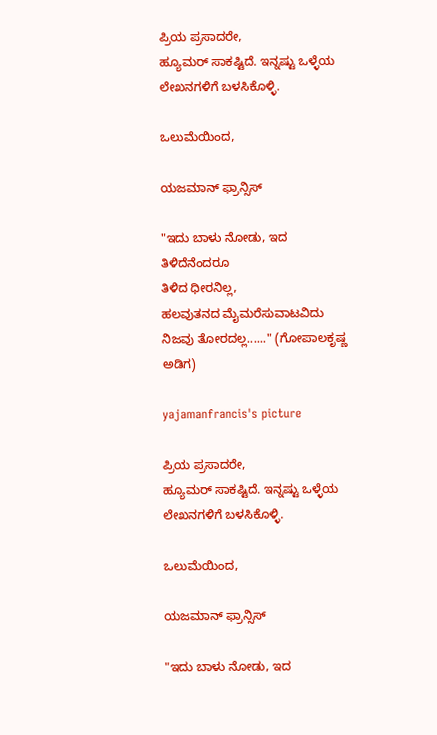ಪ್ರಿಯ ಪ್ರಸಾದರೇ,
ಹ್ಯೂಮರ್ ಸಾಕಷ್ಟಿದೆ. ಇನ್ನಷ್ಟು ಒಳ್ಳೆಯ ಲೇಖನಗಳಿಗೆ ಬಳಸಿಕೊಳ್ಳಿ.

ಒಲುಮೆಯಿಂದ,

ಯಜಮಾನ್ ಫ್ರಾನ್ಸಿಸ್

"ಇದು ಬಾಳು ನೋಡು, ಇದ ತಿಳಿದೆನೆಂದರೂ
ತಿಳಿದ ಧೀರನಿಲ್ಲ,
ಹಲವುತನದ ಮೈಮರೆಸುವಾಟವಿದು
ನಿಜವು ತೋರದಲ್ಲ......" (ಗೋಪಾಲಕೃಷ್ಣ ಅಡಿಗ)

yajamanfrancis's picture

ಪ್ರಿಯ ಪ್ರಸಾದರೇ,
ಹ್ಯೂಮರ್ ಸಾಕಷ್ಟಿದೆ. ಇನ್ನಷ್ಟು ಒಳ್ಳೆಯ ಲೇಖನಗಳಿಗೆ ಬಳಸಿಕೊಳ್ಳಿ.

ಒಲುಮೆಯಿಂದ,

ಯಜಮಾನ್ ಫ್ರಾನ್ಸಿಸ್

"ಇದು ಬಾಳು ನೋಡು, ಇದ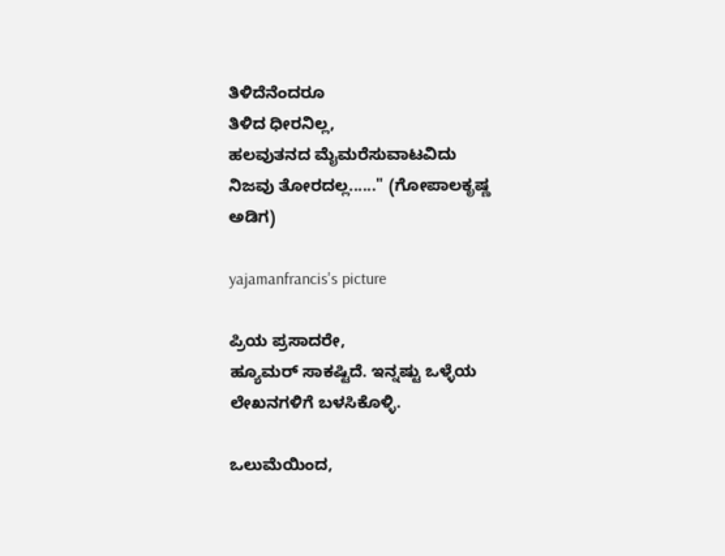ತಿಳಿದೆನೆಂದರೂ
ತಿಳಿದ ಧೀರನಿಲ್ಲ,
ಹಲವುತನದ ಮೈಮರೆಸುವಾಟವಿದು
ನಿಜವು ತೋರದಲ್ಲ......" (ಗೋಪಾಲಕೃಷ್ಣ ಅಡಿಗ)

yajamanfrancis's picture

ಪ್ರಿಯ ಪ್ರಸಾದರೇ,
ಹ್ಯೂಮರ್ ಸಾಕಷ್ಟಿದೆ. ಇನ್ನಷ್ಟು ಒಳ್ಳೆಯ ಲೇಖನಗಳಿಗೆ ಬಳಸಿಕೊಳ್ಳಿ.

ಒಲುಮೆಯಿಂದ,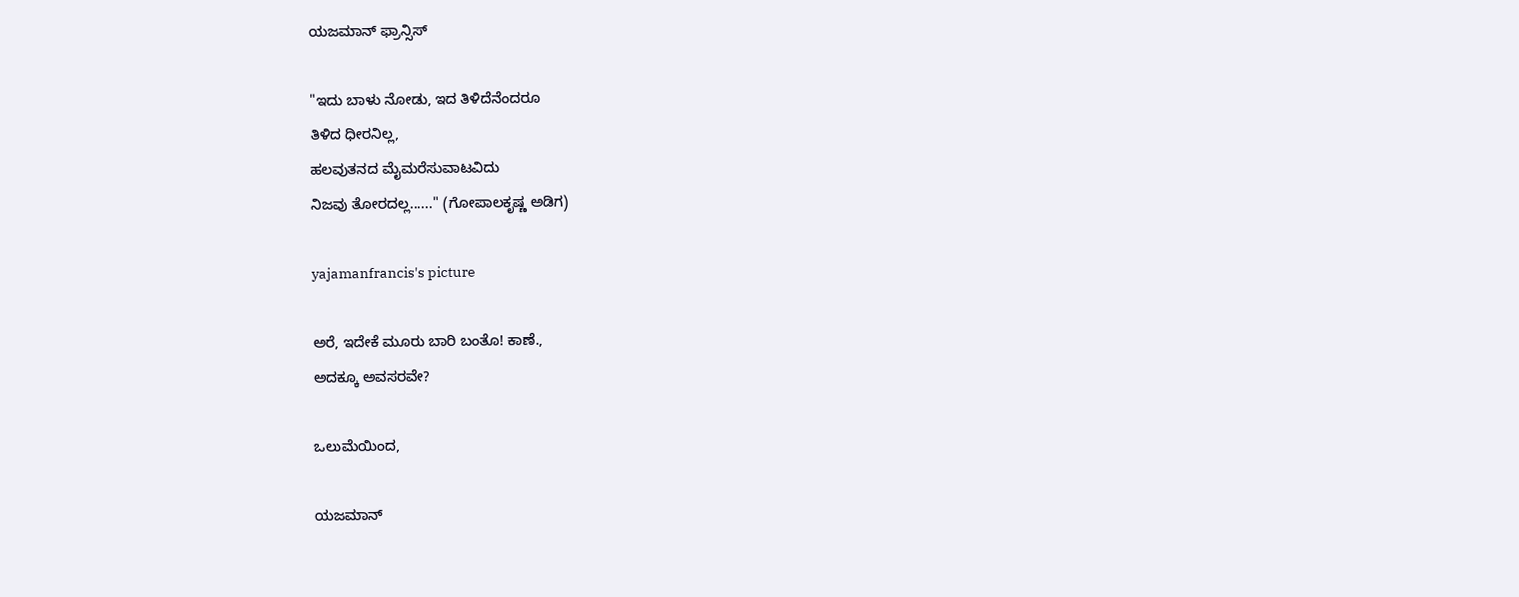ಯಜಮಾನ್ ಫ್ರಾನ್ಸಿಸ್

"ಇದು ಬಾಳು ನೋಡು, ಇದ ತಿಳಿದೆನೆಂದರೂ
ತಿಳಿದ ಧೀರನಿಲ್ಲ,
ಹಲವುತನದ ಮೈಮರೆಸುವಾಟವಿದು
ನಿಜವು ತೋರದಲ್ಲ......" (ಗೋಪಾಲಕೃಷ್ಣ ಅಡಿಗ)

yajamanfrancis's picture

ಅರೆ, ಇದೇಕೆ ಮೂರು ಬಾರಿ ಬಂತೊ! ಕಾಣೆ.,
ಅದಕ್ಕೂ ಅವಸರವೇ?

ಒಲುಮೆಯಿಂದ,

ಯಜಮಾನ್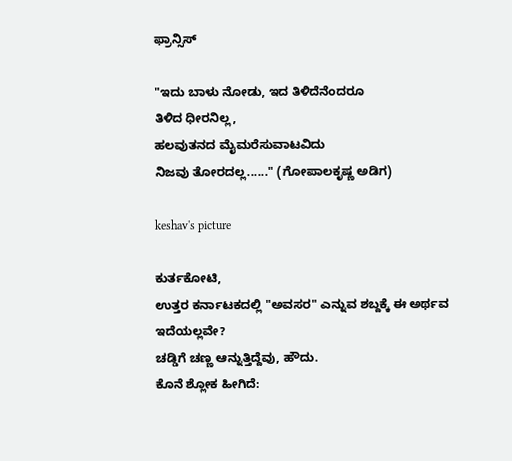ಫ್ರಾನ್ಸಿಸ್

"ಇದು ಬಾಳು ನೋಡು, ಇದ ತಿಳಿದೆನೆಂದರೂ
ತಿಳಿದ ಧೀರನಿಲ್ಲ,
ಹಲವುತನದ ಮೈಮರೆಸುವಾಟವಿದು
ನಿಜವು ತೋರದಲ್ಲ......" (ಗೋಪಾಲಕೃಷ್ಣ ಅಡಿಗ)

keshav's picture

ಕುರ್ತಕೋಟಿ,
ಉತ್ತರ ಕರ್ನಾಟಕದಲ್ಲಿ "ಅವಸರ" ಎನ್ನುವ ಶಬ್ದಕ್ಕೆ ಈ ಅರ್ಥವ ಇದೆಯಲ್ಲವೇ?
ಚಡ್ಡಿಗೆ ಚಣ್ಣ ಆನ್ನುತ್ತಿದ್ದೆವು, ಹೌದು.
ಕೊನೆ ಶ್ಲೋಕ ಹೀಗಿದೆ: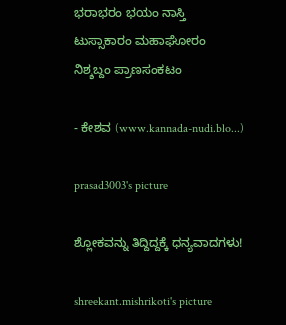ಭರಾಭರಂ ಭಯಂ ನಾಸ್ತಿ
ಟುಸ್ಸಾಕಾರಂ ಮಹಾಘೋರಂ
ನಿಶ್ಶಬ್ದಂ ಪ್ರಾಣಸಂಕಟಂ

- ಕೇಶವ (www.kannada-nudi.blo...)

prasad3003's picture

ಶ್ಲೋಕವನ್ನು ತಿದ್ದಿದ್ದಕ್ಕೆ ಧನ್ಯವಾದಗಳು!

shreekant.mishrikoti's picture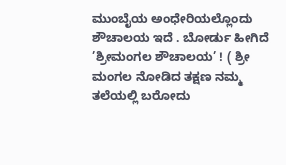ಮುಂಬೈಯ ಅಂಧೇರಿಯಲ್ಲೊಂದು ಶೌಚಾಲಯ ಇದೆ . ಬೋರ್ಡು ಹೀಗಿದೆ
’ಶ್ರೀಮಂಗಲ ಶೌಚಾಲಯ’ ! ( ಶ್ರೀ ಮಂಗಲ ನೋಡಿದ ತಕ್ಷಣ ನಮ್ಮ ತಲೆಯಲ್ಲಿ ಬರೋದು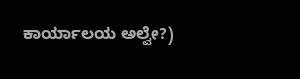ಕಾರ್ಯಾಲಯ ಅಲ್ವೇ?)